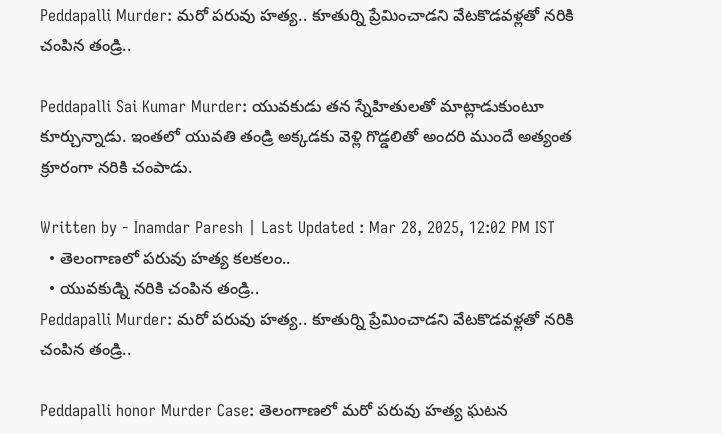Peddapalli Murder: మరో పరువు హత్య.. కూతుర్ని ప్రేమించాడని వేటకొడవళ్లతో నరికి చంపిన తండ్రి..

Peddapalli Sai Kumar Murder: యువకుడు తన స్నేహితులతో మాట్లాడుకుంటూ కూర్చున్నాడు. ఇంతలో యువతి తండ్రి అక్కడకు వెళ్లి గొడ్డలితో అందరి ముందే అత్యంత క్రూరంగా నరికి చంపాడు.

Written by - Inamdar Paresh | Last Updated : Mar 28, 2025, 12:02 PM IST
  • తెలంగాణలో పరువు హత్య కలకలం..
  • యువకుడ్ని నరికి చంపిన తండ్రి..
Peddapalli Murder: మరో పరువు హత్య.. కూతుర్ని ప్రేమించాడని వేటకొడవళ్లతో నరికి చంపిన తండ్రి..

Peddapalli honor Murder Case: తెలంగాణలో మరో పరువు హత్య ఘటన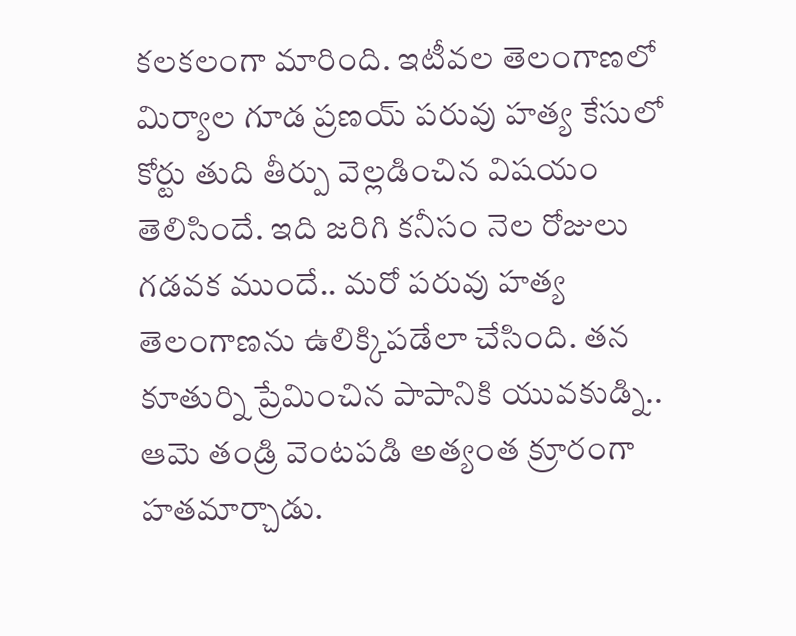కలకలంగా మారింది. ఇటీవల తెలంగాణలో మిర్యాల గూడ ప్రణయ్ పరువు హత్య కేసులో కోర్టు తుది తీర్పు వెల్లడించిన విషయం తెలిసిందే. ఇది జరిగి కనీసం నెల రోజులు గడవక ముందే.. మరో పరువు హత్య తెలంగాణను ఉలిక్కిపడేలా చేసింది. తన కూతుర్ని ప్రేమించిన పాపానికి యువకుడ్ని.. ఆమె తండ్రి వెంటపడి అత్యంత క్రూరంగా హతమార్చాడు.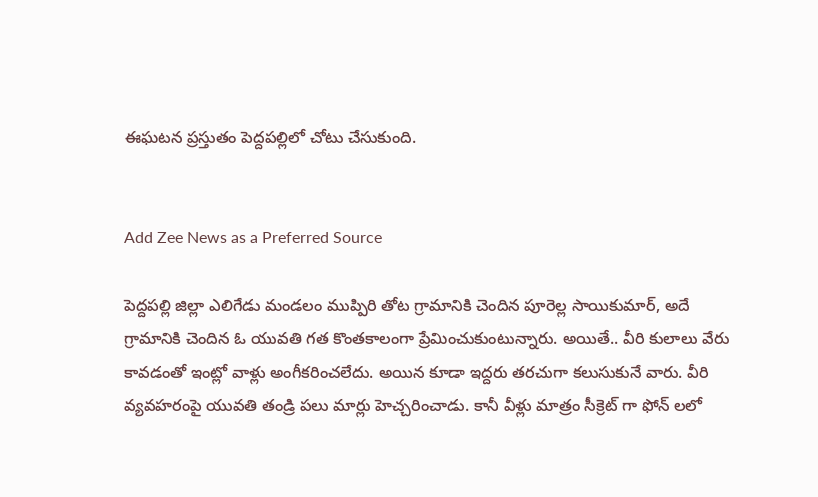ఈఘటన ప్రస్తుతం పెద్దపల్లిలో చోటు చేసుకుంది.


Add Zee News as a Preferred Source

పెద్దపల్లి జిల్లా ఎలిగేడు మండలం ముప్పిరి తోట గ్రామానికి చెందిన పూరెల్ల సాయికుమార్, అదే గ్రామానికి చెందిన ఓ యువతి గత కొంతకాలంగా ప్రేమించుకుంటున్నారు. అయితే.. వీరి కులాలు వేరు కావడంతో ఇంట్లో వాళ్లు అంగీకరించలేదు. అయిన కూడా ఇద్దరు తరచుగా కలుసుకునే వారు. వీరి వ్యవహరంపై యువతి తండ్రి పలు మార్లు హెచ్చరించాడు. కానీ వీళ్లు మాత్రం సీక్రెట్ గా ఫోన్ లలో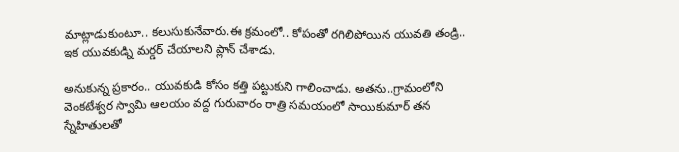మాట్లాడుకుంటూ.. కలుసుకునేవారు.ఈ క్రమంలో.. కోపంతో రగిలిపోయిన యువతి తండ్రి.. ఇక యువకుడ్ని మర్డర్ చేయాలని ప్లాన్ చేశాడు.

అనుకున్న ప్రకారం.. యువకుడి కోసం కత్తి పట్టుకుని గాలించాడు. అతను..గ్రామంలోని వెంకటేశ్వర స్వామి ఆలయం వద్ద గురువారం రాత్రి సమయంలో సాయికుమార్ తన స్నేహితులతో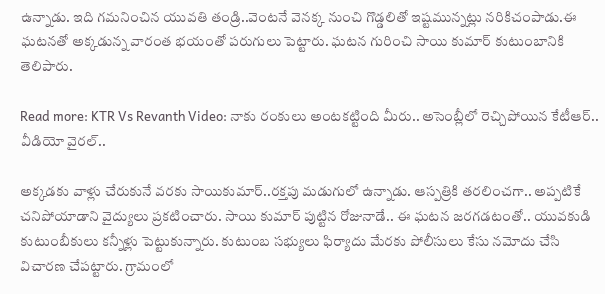ఉన్నాడు. ఇది గమనించిన యువతి తండ్రి..వెంటనే వెనక్క నుంచి గొడ్డలితో ఇష్టమున్నట్లు నరికిచంపాడు.ఈ ఘటనతో అక్కడున్న వారంత భయంతో పరుగులు పెట్టారు. ఘటన గురించి సాయి కుమార్ కుటుంబానికి తెలిపారు.

Read more: KTR Vs Revanth Video: నాకు రంకులు అంటకట్టింది మీరు.. అసెంబ్లీలో రెచ్చిపోయిన కేటీఆర్.. వీడియో వైరల్..

అక్కడకు వాళ్లు చేరుకునే వరకు సాయికుమార్..రక్తపు మడుగులో ఉన్నాడు. ఆస్పత్రికి తరలించగా.. అప్పటికే  చనిపోయాడాని వైద్యులు ప్రకటించారు. సాయి కుమార్ పుట్టిన రోజునాడే.. ఈ ఘటన జరగడటంతో.. యువకుడి కుటుంబీకులు కన్నీళ్లు పెట్టుకున్నారు. కుటుంబ సభ్యులు ఫిర్యాదు మేరకు పోలీసులు కేసు నమోదు చేసి విచారణ చేపట్టారు. గ్రామంలో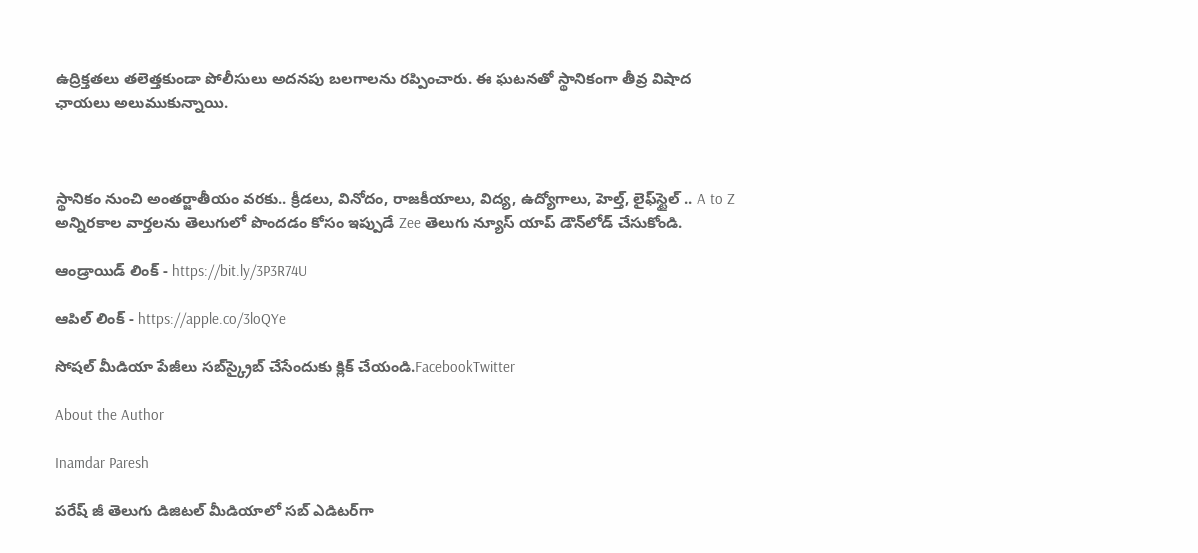ఉద్రిక్తతలు తలెత్తకుండా పోలీసులు అదనపు బలగాలను రప్పించారు. ఈ ఘటనతో స్థానికంగా తీవ్ర విషాద ఛాయలు అలుముకున్నాయి.



స్థానికం నుంచి అంతర్జాతీయం వరకు.. క్రీడలు, వినోదం, రాజకీయాలు, విద్య, ఉద్యోగాలు, హెల్త్, లైఫ్‌స్టైల్ .. A to Z అన్నిరకాల వార్తలను తెలుగులో పొందడం కోసం ఇప్పుడే Zee తెలుగు న్యూస్ యాప్ డౌన్‌లోడ్ చేసుకోండి.

ఆండ్రాయిడ్ లింక్ - https://bit.ly/3P3R74U

ఆపిల్ లింక్ - https://apple.co/3loQYe

సోషల్ మీడియా పేజీలు సబ్‌స్క్రైబ్ చేసేందుకు క్లిక్ చేయండి.FacebookTwitter

About the Author

Inamdar Paresh

పరేష్ జీ తెలుగు డిజిటల్ మీడియాలో సబ్ ఎడిటర్‌గా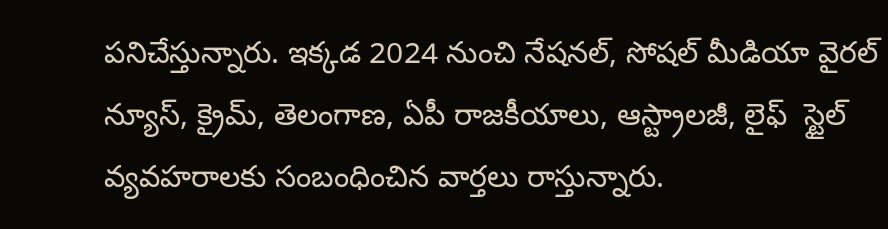పనిచేస్తున్నారు. ఇక్కడ 2024 నుంచి నేషనల్, సోషల్ మీడియా వైరల్ న్యూస్, క్రైమ్, తెలంగాణ, ఏపీ రాజకీయాలు, ఆస్ట్రాలజీ, లైఫ్  స్టైల్  వ్యవహరాలకు సంబంధించిన వార్తలు రాస్తున్నారు.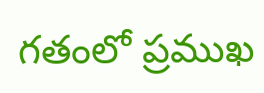గతంలో ప్రముఖ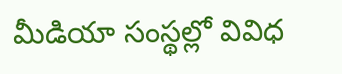మీడియా సంస్థల్లో వివిధ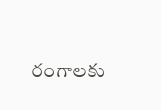రంగాలకు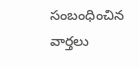సంబంధించిన వార్తలు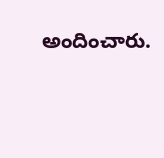అందించారు.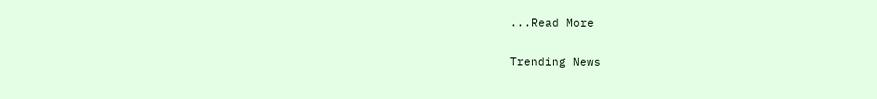...Read More

Trending News